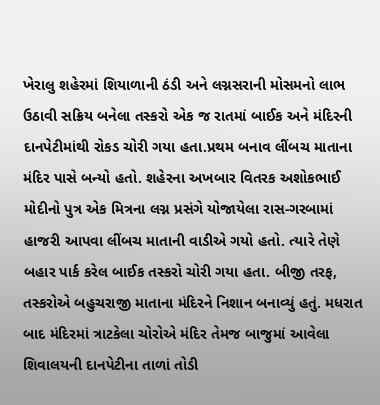ખેરાલુ શહેરમાં શિયાળાની ઠંડી અને લગ્નસરાની મોસમનો લાભ ઉઠાવી સક્રિય બનેલા તસ્કરો એક જ રાતમાં બાઈક અને મંદિરની દાનપેટીમાંથી રોકડ ચોરી ગયા હતા.પ્રથમ બનાવ લીંબચ માતાના મંદિર પાસે બન્યો હતો. શહેરના અખબાર વિતરક અશોકભાઈ મોદીનો પુત્ર એક મિત્રના લગ્ન પ્રસંગે યોજાયેલા રાસ-ગરબામાં હાજરી આપવા લીંબચ માતાની વાડીએ ગયો હતો. ત્યારે તેણે બહાર પાર્ક કરેલ બાઈક તસ્કરો ચોરી ગયા હતા. બીજી તરફ, તસ્કરોએ બહુચરાજી માતાના મંદિરને નિશાન બનાવ્યું હતું. મધરાત બાદ મંદિરમાં ત્રાટકેલા ચોરોએ મંદિર તેમજ બાજુમાં આવેલા શિવાલયની દાનપેટીના તાળાં તોડી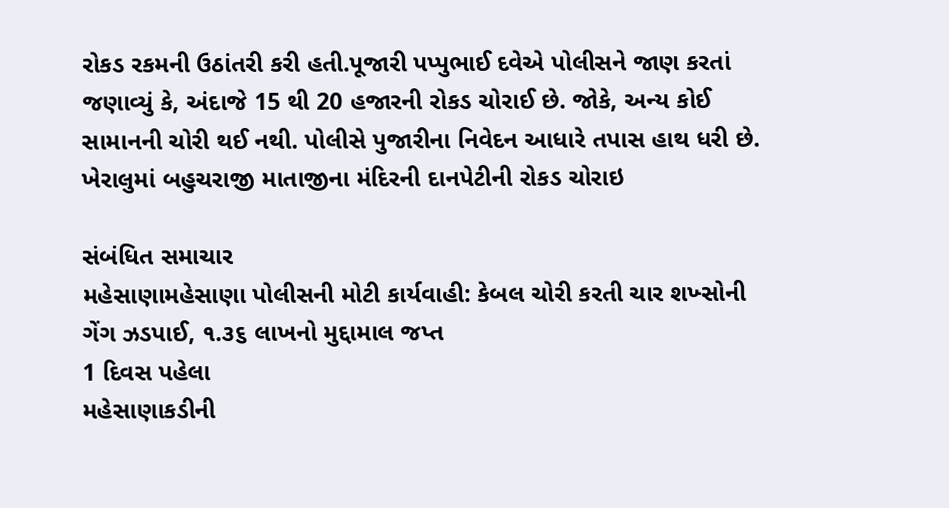રોકડ રકમની ઉઠાંતરી કરી હતી.પૂજારી પપ્પુભાઈ દવેએ પોલીસને જાણ કરતાં જણાવ્યું કે, અંદાજે 15 થી 20 હજારની રોકડ ચોરાઈ છે. જોકે, અન્ય કોઈ સામાનની ચોરી થઈ નથી. પોલીસે પુજારીના નિવેદન આધારે તપાસ હાથ ધરી છે.
ખેરાલુમાં બહુચરાજી માતાજીના મંદિરની દાનપેટીની રોકડ ચોરાઇ

સંબંધિત સમાચાર
મહેસાણામહેસાણા પોલીસની મોટી કાર્યવાહી: કેબલ ચોરી કરતી ચાર શખ્સોની ગેંગ ઝડપાઈ, ૧.૩૬ લાખનો મુદ્દામાલ જપ્ત
1 દિવસ પહેલા
મહેસાણાકડીની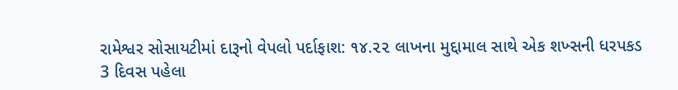રામેશ્વર સોસાયટીમાં દારૂનો વેપલો પર્દાફાશ: ૧૪.૨૨ લાખના મુદ્દામાલ સાથે એક શખ્સની ધરપકડ
3 દિવસ પહેલા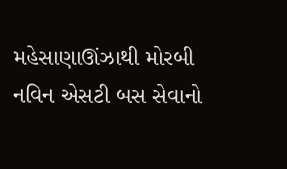મહેસાણાઊંઝાથી મોરબી નવિન એસટી બસ સેવાનો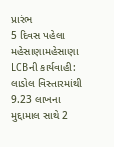પ્રારંભ
5 દિવસ પહેલા
મહેસાણામહેસાણા LCBની કાર્યવાહી: લાડોલ વિસ્તારમાંથી 9.23 લાખના મુદ્દામાલ સાથે 2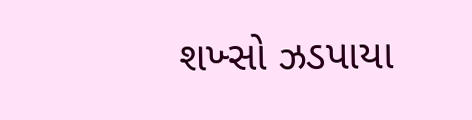શખ્સો ઝડપાયા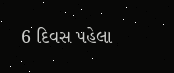6 દિવસ પહેલા